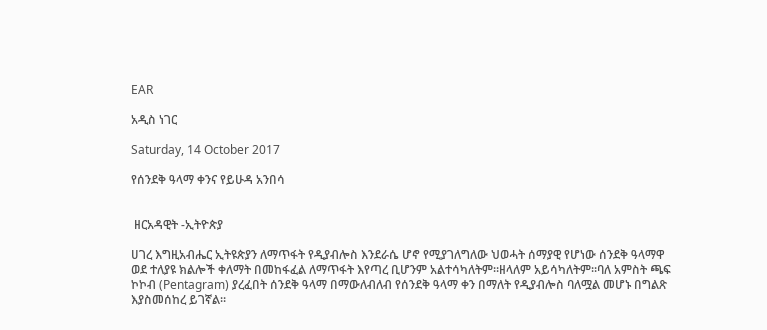EAR

አዲስ ነገር

Saturday, 14 October 2017

የሰንደቅ ዓላማ ቀንና የይሁዳ አንበሳ


 ዘርአዳዊት -ኢትዮጵያ

ሀገረ እግዚአብሔር ኢትዩጵያን ለማጥፋት የዲያብሎስ እንደራሴ ሆኖ የሚያገለግለው ህወሓት ሰማያዊ የሆነው ሰንደቅ ዓላማዋ ወደ ተለያዩ ክልሎች ቀለማት በመከፋፈል ለማጥፋት እየጣረ ቢሆንም አልተሳካለትም።ዘላለም አይሳካለትም።ባለ አምስት ጫፍ ኮኮብ (Pentagram) ያረፈበት ሰንደቅ ዓላማ በማውለብለብ የሰንደቅ ዓላማ ቀን በማለት የዲያብሎስ ባለሟል መሆኑ በግልጽ እያስመሰከረ ይገኛል።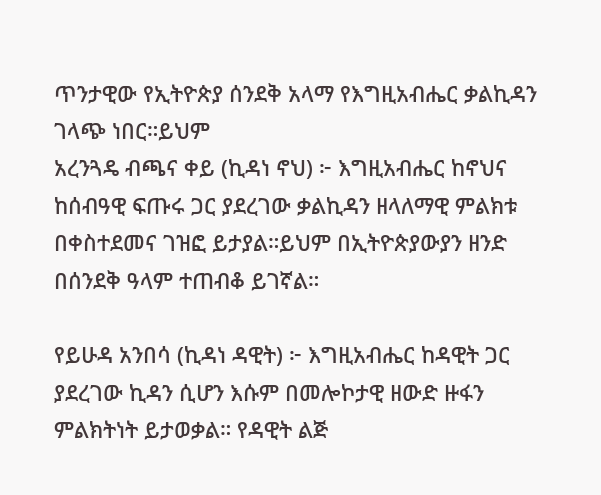ጥንታዊው የኢትዮጵያ ሰንደቅ አላማ የእግዚአብሔር ቃልኪዳን ገላጭ ነበር።ይህም
አረንጓዴ ብጫና ቀይ (ኪዳነ ኖህ) ፦ እግዚአብሔር ከኖህና ከሰብዓዊ ፍጡሩ ጋር ያደረገው ቃልኪዳን ዘላለማዊ ምልክቱ በቀስተደመና ገዝፎ ይታያል።ይህም በኢትዮጵያውያን ዘንድ በሰንደቅ ዓላም ተጠብቆ ይገኛል።

የይሁዳ አንበሳ (ኪዳነ ዳዊት) ፦ እግዚአብሔር ከዳዊት ጋር ያደረገው ኪዳን ሲሆን እሱም በመሎኮታዊ ዘውድ ዙፋን ምልክትነት ይታወቃል። የዳዊት ልጅ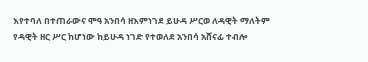እየተባለ በተጠራውና ሞዓ አንበሳ ዘእምነገደ ይሁዳ ሥርወ ለዳዊት ማለትም የዳዊት ዘር ሥር ከሆነው ከይሁዳ ነገድ የተወለደ አንበሳ አሸናፊ ተብሎ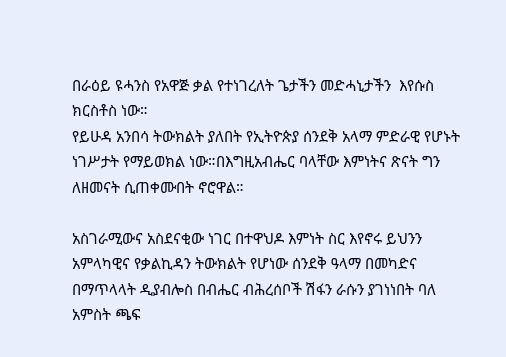በራዕይ ዩሓንስ የአዋጅ ቃል የተነገረለት ጌታችን መድሓኒታችን  እየሱስ ክርስቶስ ነው።
የይሁዳ አንበሳ ትውክልት ያለበት የኢትዮጵያ ሰንደቅ አላማ ምድራዊ የሆኑት ነገሥታት የማይወክል ነው።በእግዚአብሔር ባላቸው እምነትና ጽናት ግን ለዘመናት ሲጠቀሙበት ኖሮዋል።

አስገራሚውና አስደናቂው ነገር በተዋህዶ እምነት ስር እየኖሩ ይህንን አምላካዊና የቃልኪዳን ትውክልት የሆነው ሰንደቅ ዓላማ በመካድና በማጥላላት ዲያብሎስ በብሔር ብሕረሰቦች ሽፋን ራሱን ያገነነበት ባለ አምስት ጫፍ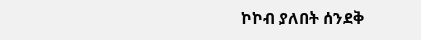ኮኮብ ያለበት ሰንደቅ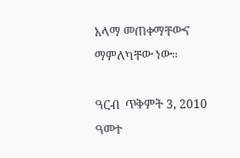አላማ መጠቀማቸውና ማምለካቸው ነው።

ዓርብ  ጥቅምት 3, 2010 ዓመተ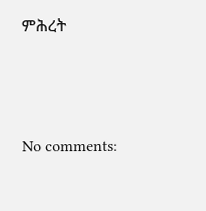ምሕረት




No comments: